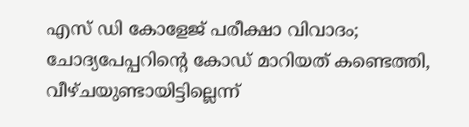എസ് ഡി കോളേജ് പരീക്ഷാ വിവാദം; ചോദ്യപേപ്പറിന്റെ കോഡ് മാറിയത് കണ്ടെത്തി, വീഴ്ചയുണ്ടായിട്ടില്ലെന്ന്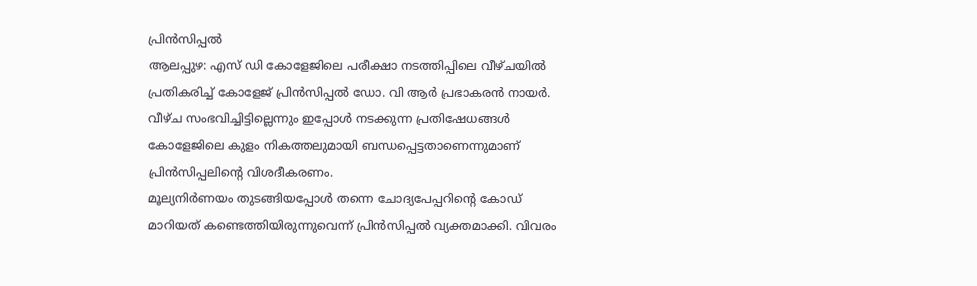പ്രിൻസിപ്പൽ
ആലപ്പുഴ: എസ് ഡി കോളേജിലെ പരീക്ഷാ നടത്തിപ്പിലെ വീഴ്ചയിൽ പ്രതികരിച്ച് കോളേജ് പ്രിൻസിപ്പൽ ഡോ. വി ആർ പ്രഭാകരൻ നായർ. വീഴ്ച സംഭവിച്ചിട്ടില്ലെന്നും ഇപ്പോൾ നടക്കുന്ന പ്രതിഷേധങ്ങൾ കോളേജിലെ കുളം നികത്തലുമായി ബന്ധപ്പെട്ടതാണെന്നുമാണ് പ്രിൻസിപ്പലിന്റെ വിശദീകരണം.
മൂല്യനിർണയം തുടങ്ങിയപ്പോൾ തന്നെ ചോദ്യപേപ്പറിന്റെ കോഡ് മാറിയത് കണ്ടെത്തിയിരുന്നുവെന്ന് പ്രിൻസിപ്പൽ വ്യക്തമാക്കി. വിവരം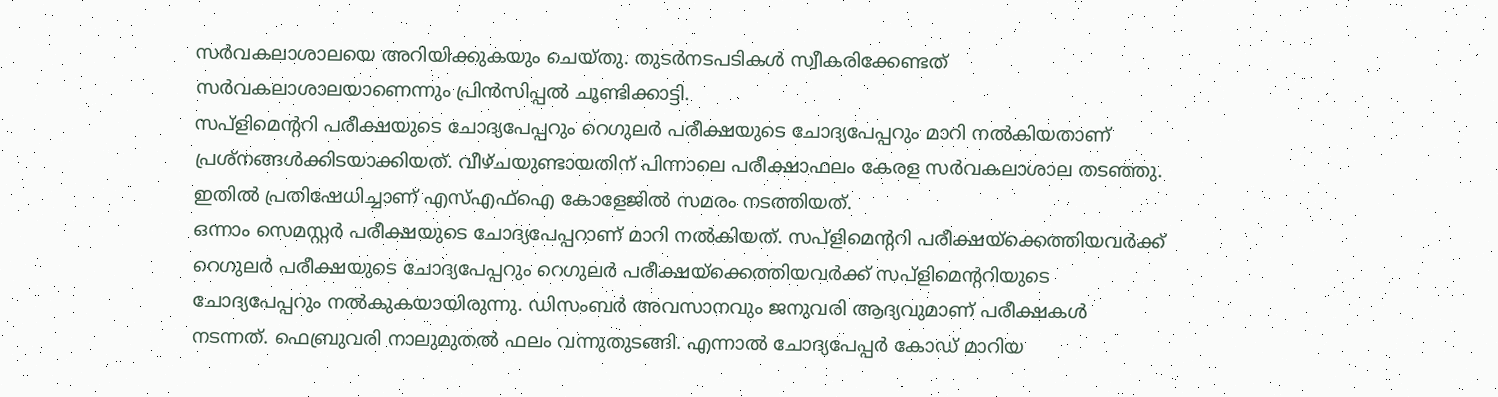സർവകലാശാലയെ അറിയിക്കുകയും ചെയ്തു. തുടർനടപടികൾ സ്വീകരിക്കേണ്ടത് സർവകലാശാലയാണെന്നും പ്രിൻസിപ്പൽ ചൂണ്ടിക്കാട്ടി.
സപ്ളിമെന്ററി പരീക്ഷയുടെ ചോദ്യപേപ്പറും റെഗുലർ പരീക്ഷയുടെ ചോദ്യപേപ്പറും മാറി നൽകിയതാണ് പ്രശ്നങ്ങൾക്കിടയാക്കിയത്. വീഴ്ചയുണ്ടായതിന് പിന്നാലെ പരീക്ഷാഫലം കേരള സർവകലാശാല തടഞ്ഞു. ഇതിൽ പ്രതിഷേധിച്ചാണ് എസ്എഫ്ഐ കോളേജിൽ സമരം നടത്തിയത്.
ഒന്നാം സെമസ്റ്റർ പരീക്ഷയുടെ ചോദ്യപേപ്പറാണ് മാറി നൽകിയത്. സപ്ളിമെന്ററി പരീക്ഷയ്ക്കെത്തിയവർക്ക് റെഗുലർ പരീക്ഷയുടെ ചോദ്യപേപ്പറും റെഗുലർ പരീക്ഷയ്ക്കെത്തിയവർക്ക് സപ്ളിമെന്ററിയുടെ ചോദ്യപേപ്പറും നൽകുകയായിരുന്നു. ഡിസംബർ അവസാനവും ജനുവരി ആദ്യവുമാണ് പരീക്ഷകൾ നടന്നത്. ഫെബ്രുവരി നാലുമുതൽ ഫലം വന്നുതുടങ്ങി. എന്നാൽ ചോദ്യപേപ്പർ കോഡ് മാറിയ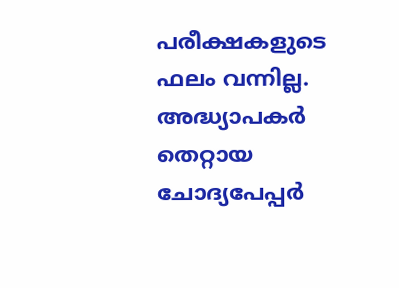പരീക്ഷകളുടെ ഫലം വന്നില്ല. അദ്ധ്യാപകർ തെറ്റായ ചോദ്യപേപ്പർ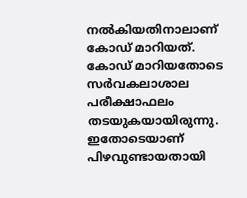നൽകിയതിനാലാണ് കോഡ് മാറിയത്. കോഡ് മാറിയതോടെ സർവകലാശാല പരീക്ഷാഫലം തടയുകയായിരുന്നു. ഇതോടെയാണ് പിഴവുണ്ടായതായി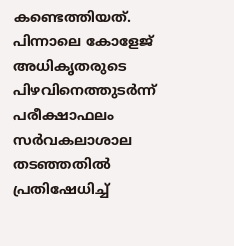കണ്ടെത്തിയത്. പിന്നാലെ കോളേജ് അധികൃതരുടെ പിഴവിനെത്തുടർന്ന് പരീക്ഷാഫലം സർവകലാശാല തടഞ്ഞതിൽ പ്രതിഷേധിച്ച്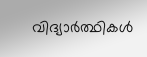വിദ്യാർത്ഥികൾ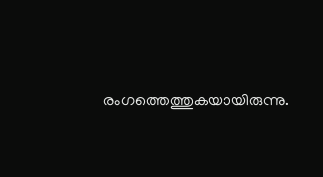രംഗത്തെത്തുകയായിരുന്നു.